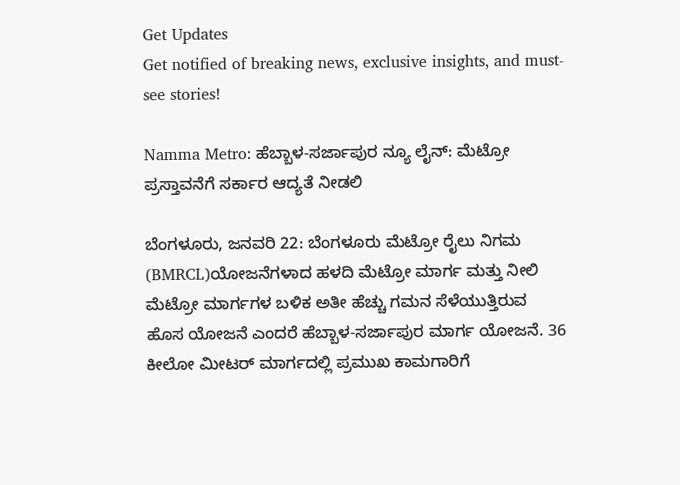Get Updates
Get notified of breaking news, exclusive insights, and must-see stories!

Namma Metro: ಹೆಬ್ಬಾಳ-ಸರ್ಜಾಪುರ ನ್ಯೂ ಲೈನ್: ಮೆಟ್ರೋ ಪ್ರಸ್ತಾವನೆಗೆ ಸರ್ಕಾರ ಆದ್ಯತೆ ನೀಡಲಿ

ಬೆಂಗಳೂರು, ಜನವರಿ 22: ಬೆಂಗಳೂರು ಮೆಟ್ರೋ ರೈಲು ನಿಗಮ (BMRCL)ಯೋಜನೆಗಳಾದ ಹಳದಿ ಮೆಟ್ರೋ ಮಾರ್ಗ ಮತ್ತು ನೀಲಿ ಮೆಟ್ರೋ ಮಾರ್ಗಗಳ ಬಳಿಕ ಅತೀ ಹೆಚ್ಚು ಗಮನ ಸೆಳೆಯುತ್ತಿರುವ ಹೊಸ ಯೋಜನೆ ಎಂದರೆ ಹೆಬ್ಬಾಳ-ಸರ್ಜಾಪುರ ಮಾರ್ಗ ಯೋಜನೆ. 36 ಕೀಲೋ ಮೀಟರ್ ಮಾರ್ಗದಲ್ಲಿ ಪ್ರಮುಖ ಕಾಮಗಾರಿಗೆ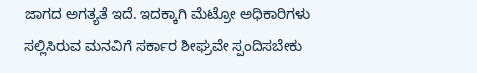ಜಾಗದ ಅಗತ್ಯತೆ ಇದೆ. ಇದಕ್ಕಾಗಿ ಮೆಟ್ರೋ ಅಧಿಕಾರಿಗಳು ಸಲ್ಲಿಸಿರುವ ಮನವಿಗೆ ಸರ್ಕಾರ ಶೀಘ್ರವೇ ಸ್ಪಂದಿಸಬೇಕು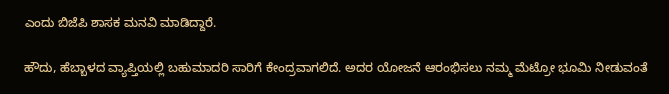ಎಂದು ಬಿಜೆಪಿ ಶಾಸಕ ಮನವಿ ಮಾಡಿದ್ದಾರೆ.

ಹೌದು, ಹೆಬ್ಬಾಳದ ವ್ಯಾಪ್ತಿಯಲ್ಲಿ ಬಹುಮಾದರಿ ಸಾರಿಗೆ ಕೇಂದ್ರವಾಗಲಿದೆ. ಅದರ ಯೋಜನೆ ಆರಂಭಿಸಲು ನಮ್ಮ ಮೆಟ್ರೋ ಭೂಮಿ ನೀಡುವಂತೆ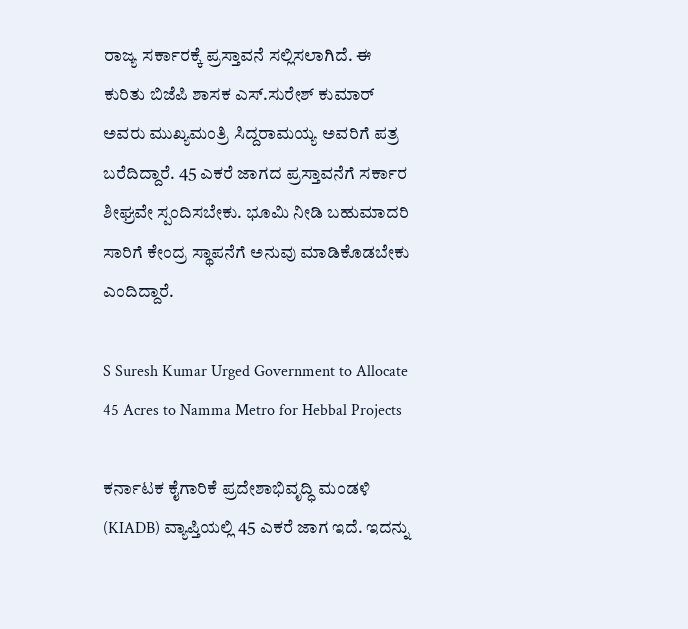ರಾಜ್ಯ ಸರ್ಕಾರಕ್ಕೆ ಪ್ರಸ್ತಾವನೆ ಸಲ್ಲಿಸಲಾಗಿದೆ. ಈ ಕುರಿತು ಬಿಜೆಪಿ ಶಾಸಕ ಎಸ್.ಸುರೇಶ್ ಕುಮಾರ್ ಅವರು ಮುಖ್ಯಮಂತ್ರಿ ಸಿದ್ದರಾಮಯ್ಯ ಅವರಿಗೆ ಪತ್ರ ಬರೆದಿದ್ದಾರೆ. 45 ಎಕರೆ ಜಾಗದ ಪ್ರಸ್ತಾವನೆಗೆ ಸರ್ಕಾರ ಶೀಘ್ರವೇ ಸ್ಪಂದಿಸಬೇಕು. ಭೂಮಿ ನೀಡಿ ಬಹುಮಾದರಿ ಸಾರಿಗೆ ಕೇಂದ್ರ ಸ್ಥಾಪನೆಗೆ ಅನುವು ಮಾಡಿಕೊಡಬೇಕು ಎಂದಿದ್ದಾರೆ.

S Suresh Kumar Urged Government to Allocate 45 Acres to Namma Metro for Hebbal Projects

ಕರ್ನಾಟಕ ಕೈಗಾರಿಕೆ ಪ್ರದೇಶಾಭಿವೃದ್ಧಿ ಮಂಡಳಿ (KIADB) ವ್ಯಾಪ್ತಿಯಲ್ಲಿ 45 ಎಕರೆ ಜಾಗ ಇದೆ. ಇದನ್ನು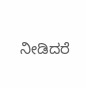ನೀಡಿದರೆ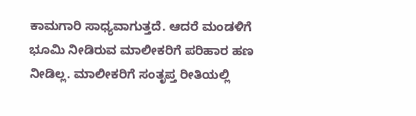ಕಾಮಗಾರಿ ಸಾಧ್ಯವಾಗುತ್ತದೆ. ಆದರೆ ಮಂಡಳಿಗೆ ಭೂಮಿ ನೀಡಿರುವ ಮಾಲೀಕರಿಗೆ ಪರಿಹಾರ ಹಣ ನೀಡಿಲ್ಲ. ಮಾಲೀಕರಿಗೆ ಸಂತೃಪ್ತ ರೀತಿಯಲ್ಲಿ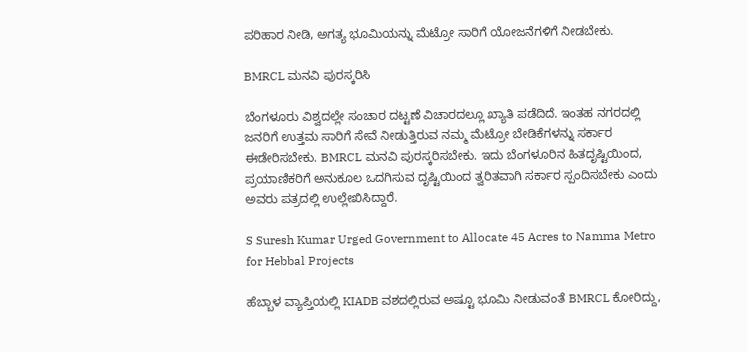ಪರಿಹಾರ ನೀಡಿ, ಅಗತ್ಯ ಭೂಮಿಯನ್ನು ಮೆಟ್ರೋ ಸಾರಿಗೆ ಯೋಜನೆಗಳಿಗೆ ನೀಡಬೇಕು.

BMRCL ಮನವಿ ಪುರಸ್ಕರಿಸಿ

ಬೆಂಗಳೂರು ವಿಶ್ವದಲ್ಲೇ ಸಂಚಾರ ದಟ್ಟಣೆ ವಿಚಾರದಲ್ಲೂ ಖ್ಯಾತಿ ಪಡೆದಿದೆ. ಇಂತಹ ನಗರದಲ್ಲಿ ಜನರಿಗೆ ಉತ್ತಮ ಸಾರಿಗೆ ಸೇವೆ ನೀಡುತ್ತಿರುವ ನಮ್ಮ ಮೆಟ್ರೋ ಬೇಡಿಕೆಗಳನ್ನು ಸರ್ಕಾರ ಈಡೇರಿಸಬೇಕು. BMRCL ಮನವಿ ಪುರಸ್ಕರಿಸಬೇಕು. ಇದು ಬೆಂಗಳೂರಿನ ಹಿತದೃಷ್ಟಿಯಿಂದ, ಪ್ರಯಾಣಿಕರಿಗೆ ಅನುಕೂಲ ಒದಗಿಸುವ ದೃಷ್ಟಿಯಿಂದ ತ್ವರಿತವಾಗಿ ಸರ್ಕಾರ ಸ್ಪಂದಿಸಬೇಕು ಎಂದು ಅವರು ಪತ್ರದಲ್ಲಿ ಉಲ್ಲೇಖಿಸಿದ್ದಾರೆ.

S Suresh Kumar Urged Government to Allocate 45 Acres to Namma Metro for Hebbal Projects

ಹೆಬ್ಬಾಳ ವ್ಯಾಪ್ತಿಯಲ್ಲಿ KIADB ವಶದಲ್ಲಿರುವ ಅಷ್ಟೂ ಭೂಮಿ ನೀಡುವಂತೆ BMRCL ಕೋರಿದ್ದು,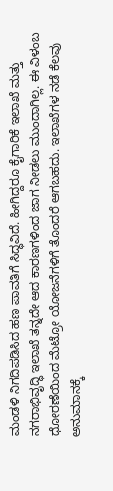ಮಂಡಳಿ ನಿಗದಿಪಡಿಸಿದ ಹಣ ಪಾವತಿಗೆ ಸಿದ್ಧವಿದೆ. ಹೀಗಿದ್ದರೂ ಕೈಗಾರಿಕೆ ಇಲಾಖೆ ಮತ್ತು ನಗರಾಭಿವೃದ್ಧಿ ಇಲಾಖೆ ತನ್ನದೇ ಆದ ಕಾರಣಗಳಿಂದ ಜಾಗ ನೀಡಲು ಮುಂದಾಗಿಲ್ಲ. ಈ ವಿಳಂಬ ಧೋರಣೆಯಿಂದ ಮೆಟ್ರೋ ಯೋಜನೆಗಳಿಗೆ ತೊಂದರೆ ಆಗಬಹದು. ಇಲಾಖೆಗಳ ನಡೆ ಕೆಲವು ಅನುಮಾನಕ್ಕೆ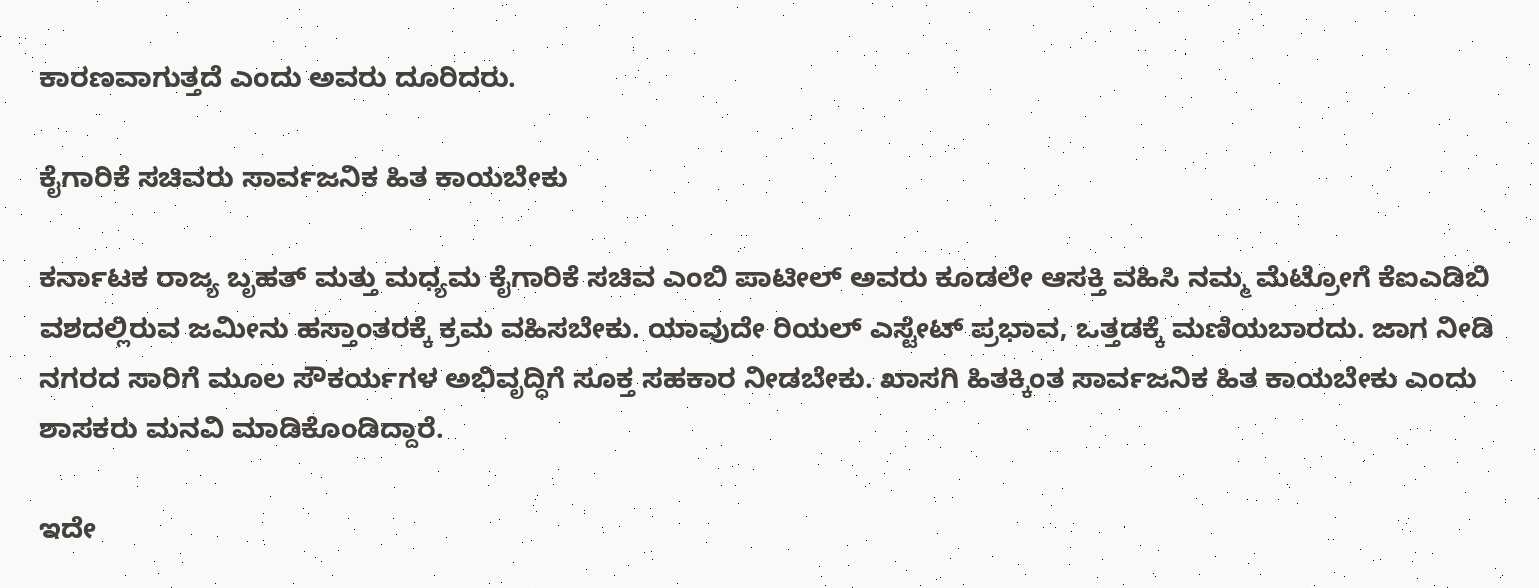ಕಾರಣವಾಗುತ್ತದೆ ಎಂದು ಅವರು ದೂರಿದರು.

ಕೈಗಾರಿಕೆ ಸಚಿವರು ಸಾರ್ವಜನಿಕ ಹಿತ ಕಾಯಬೇಕು

ಕರ್ನಾಟಕ ರಾಜ್ಯ ಬೃಹತ್ ಮತ್ತು ಮಧ್ಯಮ ಕೈಗಾರಿಕೆ ಸಚಿವ ಎಂಬಿ ಪಾಟೀಲ್ ಅವರು ಕೂಡಲೇ ಆಸಕ್ತಿ ವಹಿಸಿ ನಮ್ಮ ಮೆಟ್ರೋಗೆ ಕೆಐಎಡಿಬಿ ವಶದಲ್ಲಿರುವ ಜಮೀನು ಹಸ್ತಾಂತರಕ್ಕೆ ಕ್ರಮ ವಹಿಸಬೇಕು. ಯಾವುದೇ ರಿಯಲ್ ಎಸ್ಟೇಟ್ ಪ್ರಭಾವ, ಒತ್ತಡಕ್ಕೆ ಮಣಿಯಬಾರದು. ಜಾಗ ನೀಡಿ ನಗರದ ಸಾರಿಗೆ ಮೂಲ ಸೌಕರ್ಯಗಳ ಅಭಿವೃದ್ಧಿಗೆ ಸೂಕ್ತ ಸಹಕಾರ ನೀಡಬೇಕು. ಖಾಸಗಿ ಹಿತಕ್ಕಿಂತ ಸಾರ್ವಜನಿಕ ಹಿತ ಕಾಯಬೇಕು ಎಂದು ಶಾಸಕರು ಮನವಿ ಮಾಡಿಕೊಂಡಿದ್ದಾರೆ.

ಇದೇ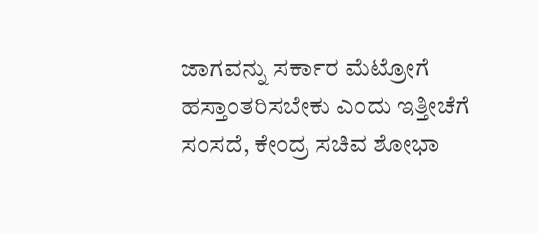ಜಾಗವನ್ನು ಸರ್ಕಾರ ಮೆಟ್ರೋಗೆ ಹಸ್ತಾಂತರಿಸಬೇಕು ಎಂದು ಇತ್ತೀಚೆಗೆ ಸಂಸದೆ, ಕೇಂದ್ರ ಸಚಿವ ಶೋಭಾ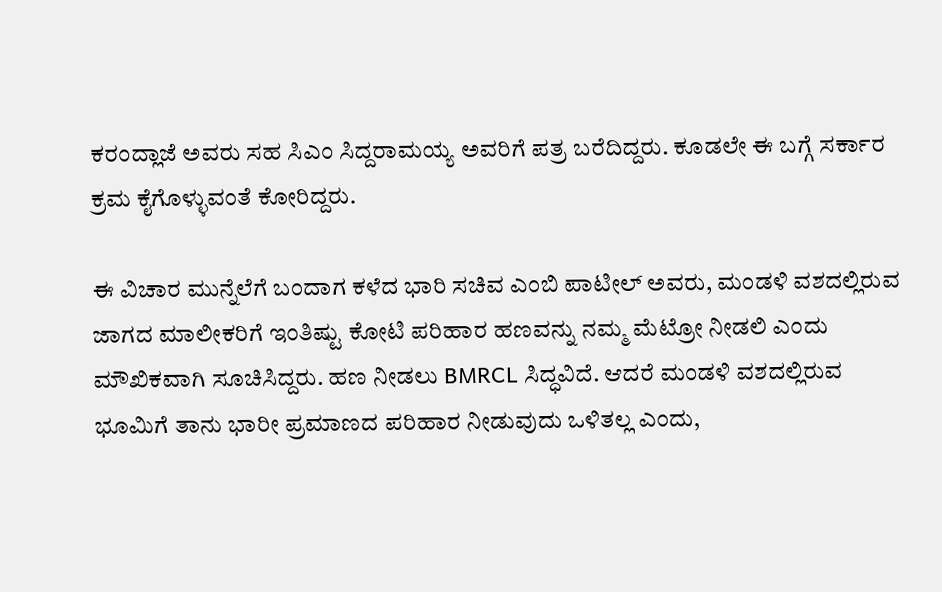ಕರಂದ್ಲಾಜೆ ಅವರು ಸಹ ಸಿಎಂ ಸಿದ್ದರಾಮಯ್ಯ ಅವರಿಗೆ ಪತ್ರ ಬರೆದಿದ್ದರು. ಕೂಡಲೇ ಈ ಬಗ್ಗೆ ಸರ್ಕಾರ ಕ್ರಮ ಕೈಗೊಳ್ಳುವಂತೆ ಕೋರಿದ್ದರು.

ಈ ವಿಚಾರ ಮುನ್ನೆಲೆಗೆ ಬಂದಾಗ ಕಳೆದ ಭಾರಿ ಸಚಿವ ಎಂಬಿ ಪಾಟೀಲ್ ಅವರು, ಮಂಡಳಿ ವಶದಲ್ಲಿರುವ ಜಾಗದ ಮಾಲೀಕರಿಗೆ ಇಂತಿಷ್ಟು ಕೋಟಿ ಪರಿಹಾರ ಹಣವನ್ನು ನಮ್ಮ ಮೆಟ್ರೋ ನೀಡಲಿ ಎಂದು ಮೌಖಿಕವಾಗಿ ಸೂಚಿಸಿದ್ದರು. ಹಣ ನೀಡಲು BMRCL ಸಿದ್ಧವಿದೆ. ಆದರೆ ಮಂಡಳಿ ವಶದಲ್ಲಿರುವ ಭೂಮಿಗೆ ತಾನು ಭಾರೀ ಪ್ರಮಾಣದ ಪರಿಹಾರ ನೀಡುವುದು ಒಳಿತಲ್ಲ ಎಂದು,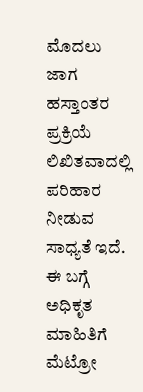ಮೊದಲು ಜಾಗ ಹಸ್ತಾಂತರ ಪ್ರಕ್ರಿಯೆ ಲಿಖಿತವಾದಲ್ಲಿ ಪರಿಹಾರ ನೀಡುವ ಸಾಧ್ಯತೆ ಇದೆ. ಈ ಬಗ್ಗೆ ಅಧಿಕೃತ ಮಾಹಿತಿಗೆ ಮೆಟ್ರೋ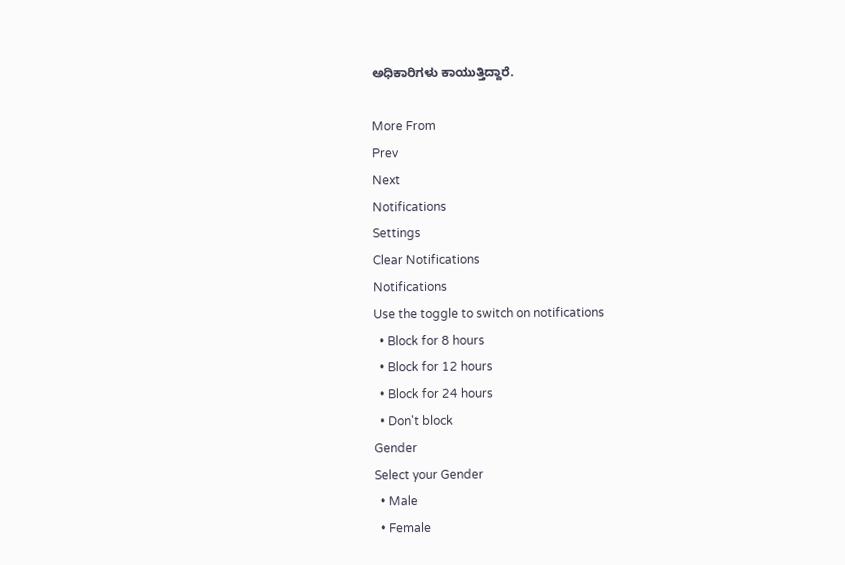ಅಧಿಕಾರಿಗಳು ಕಾಯುತ್ತಿದ್ದಾರೆ.

More From
Prev
Next
Notifications
Settings
Clear Notifications
Notifications
Use the toggle to switch on notifications
  • Block for 8 hours
  • Block for 12 hours
  • Block for 24 hours
  • Don't block
Gender
Select your Gender
  • Male
  • Female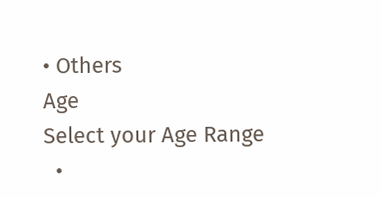• Others
Age
Select your Age Range
  •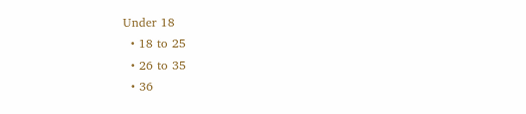Under 18
  • 18 to 25
  • 26 to 35
  • 36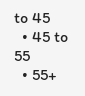to 45
  • 45 to 55
  • 55+